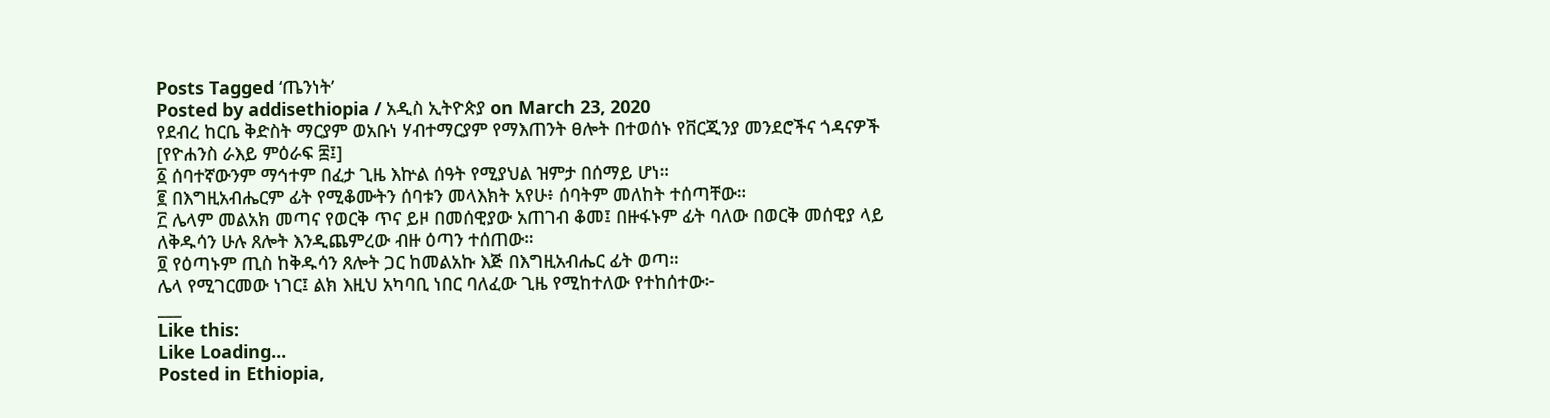Posts Tagged ‘ጤንነት’
Posted by addisethiopia / አዲስ ኢትዮጵያ on March 23, 2020
የደብረ ከርቤ ቅድስት ማርያም ወአቡነ ሃብተማርያም የማእጠንት ፀሎት በተወሰኑ የቨርጂንያ መንደሮችና ጎዳናዎች
[የዮሐንስ ራእይ ምዕራፍ ፰፤]
፩ ሰባተኛውንም ማኅተም በፈታ ጊዜ እኵል ሰዓት የሚያህል ዝምታ በሰማይ ሆነ።
፪ በእግዚአብሔርም ፊት የሚቆሙትን ሰባቱን መላእክት አየሁ፥ ሰባትም መለከት ተሰጣቸው።
፫ ሌላም መልአክ መጣና የወርቅ ጥና ይዞ በመሰዊያው አጠገብ ቆመ፤ በዙፋኑም ፊት ባለው በወርቅ መሰዊያ ላይ ለቅዱሳን ሁሉ ጸሎት እንዲጨምረው ብዙ ዕጣን ተሰጠው።
፬ የዕጣኑም ጢስ ከቅዱሳን ጸሎት ጋር ከመልአኩ እጅ በእግዚአብሔር ፊት ወጣ።
ሌላ የሚገርመው ነገር፤ ልክ እዚህ አካባቢ ነበር ባለፈው ጊዜ የሚከተለው የተከሰተው፦
___
Like this:
Like Loading...
Posted in Ethiopia,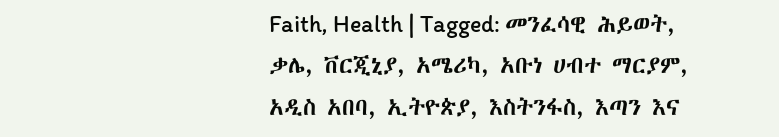Faith, Health | Tagged: መንፈሳዊ ሕይወት, ቃሌ, ቨርጂኒያ, አሜሪካ, አቡነ ሀብተ ማርያም, አዲስ አበባ, ኢትዮጵያ, እስትንፋስ, እጣን እና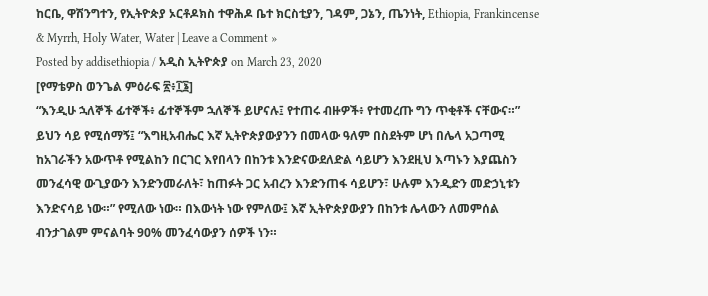ከርቤ, ዋሽንግተን, የኢትዮጵያ ኦርቶዶክስ ተዋሕዶ ቤተ ክርስቲያን, ገዳም, ጋኔን, ጤንነት, Ethiopia, Frankincense & Myrrh, Holy Water, Water | Leave a Comment »
Posted by addisethiopia / አዲስ ኢትዮጵያ on March 23, 2020
[የማቴዎስ ወንጌል ምዕራፍ ፳፥፲፮]
“እንዲሁ ኋለኞች ፊተኞች፥ ፊተኞችም ኋለኞች ይሆናሉ፤ የተጠሩ ብዙዎች፥ የተመረጡ ግን ጥቂቶች ናቸውና።”
ይህን ሳይ የሚሰማኝ፤ “እግዚአብሔር እኛ ኢትዮጵያውያንን በመላው ዓለም በስደትም ሆነ በሌላ አጋጣሚ ከአገራችን አውጥቶ የሚልከን በርገር እየበላን በከንቱ እንድናውደለድል ሳይሆን እንደዚህ እጣኑን እያጨስን መንፈሳዊ ውጊያውን እንድንመራለት፣ ከጠፉት ጋር አብረን እንድንጠፋ ሳይሆን፣ ሁሉም እንዲድን መድኃኒቱን እንድናሳይ ነው።” የሚለው ነው። በእውነት ነው የምለው፤ እኛ ኢትዮጵያውያን በከንቱ ሌላውን ለመምሰል ብንታገልም ምናልባት 90% መንፈሳውያን ሰዎች ነን።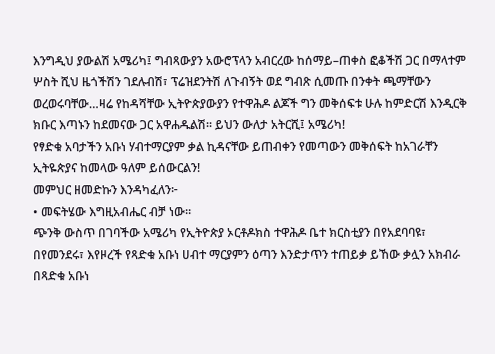እንግዲህ ያውልሽ አሜሪካ፤ ግብጻውያን አውሮፕላን አብርረው ከሰማይ–ጠቀስ ፎቆችሽ ጋር በማላተም ሦስት ሺህ ዜጎችሽን ገደሉብሽ፣ ፕሬዝደንትሽ ለጉብኝት ወደ ግብጽ ሲመጡ በንቀት ጫማቸውን ወረወሩባቸው…ዛሬ የከዳሻቸው ኢትዮጵያውያን የተዋሕዶ ልጆች ግን መቅሰፍቱ ሁሉ ከምድርሽ እንዲርቅ ክቡር እጣኑን ከደመናው ጋር አዋሐዱልሽ። ይህን ውለታ አትርሺ፤ አሜሪካ!
የፃድቁ አባታችን አቡነ ሃብተማርያም ቃል ኪዳናቸው ይጠብቀን የመጣውን መቅሰፍት ከአገራቸን ኢትዬጵያና ከመላው ዓለም ይሰውርልን!
መምህር ዘመድኩን እንዳካፈለን፦
• መፍትሄው እግዚአብሔር ብቻ ነው።
ጭንቅ ውስጥ በገባችው አሜሪካ የኢትዮጵያ ኦርቶዶክስ ተዋሕዶ ቤተ ክርስቲያን በየአደባባዩ፣ በየመንደሩ፣ እየዞረች የጻድቁ አቡነ ሀብተ ማርያምን ዕጣን እንድታጥን ተጠይቃ ይኸው ቃሏን አክብራ በጻድቁ አቡነ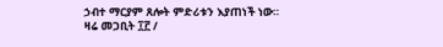ኃብተ ማርያም ጸሎት ምድሪቱን እያጠነች ነው።
ዛሬ መጋቢት ፲፫ /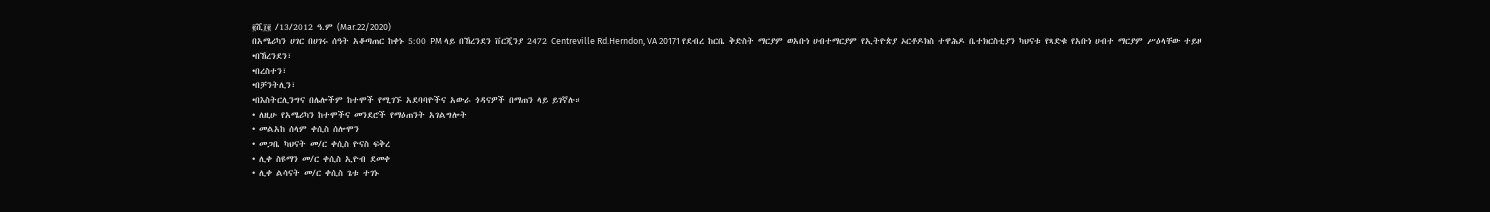፪ሺ፲፪ /13/2012 ዓ.ም (Mar.22/2020)
በአሜሪካን ሀገር በሀገሩ ሰዓት አቆጣጠር ከቀኑ 5:00 PM ላይ በኸረንደን ቨርጂንያ 2472 Centreville Rd.Herndon, VA 20171 የደብረ ከርቤ ቅድስት ማርያም ወአቡነ ሀብተማርያም የኢትዮጵያ ኦርቶዶክስ ተዋሕዶ ቤተክርስቲያን ካህናቱ የጻድቁ የአቡነ ሀብተ ማርያም ሥዕላቸው ተይዞ
•በኸረንደን፣
•በረስተን፣
•በቻንትሊን፣
•በእስትርሊንግና በሌሎችም ከተሞች የሚገኙ አደባባዮችና አውራ ጎዳናዎች በማጠን ላይ ይገኛሉ።
• ለዚሁ የአሜሪካን ከተሞችና መንደሮች የማዕጠንት አገልግሎት
• መልአከ ሰላም ቀሲስ ሰሎሞን
• መጋቤ ካህናት መ/ር ቀሲስ ዮናስ ፍቅረ
• ሊቀ ስዩማን መ/ር ቀሲስ ኢዮብ ደመቀ
• ሊቀ ልሳናት መ/ር ቀሲስ ጌቱ ተገኑ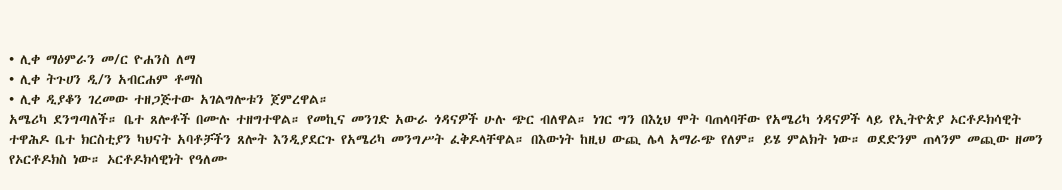• ሊቀ ማዕምራን መ/ር ዮሐንስ ለማ
• ሊቀ ትጉሀን ዲ/ን አብርሐም ቶማስ
• ሊቀ ዲያቆን ገረመው ተዘጋጅተው አገልግሎቱን ጀምረዋል።
አሜሪካ ደንግጣለች። ቤተ ጸሎቶች በሙሉ ተዘግተዋል። የመኪና መንገድ አውራ ጎዳናዎች ሁሉ ጭር ብለዋል። ነገር ግን በእኒህ ሞት ባጠላባቸው የአሜሪካ ጎዳናዎች ላይ የኢትዮጵያ ኦርቶዶክሳዊት ተዋሕዶ ቤተ ክርስቲያን ካህናት አባቶቻችን ጸሎት እንዲያደርጉ የአሜሪካ መንግሥት ፈቅዶላቸዋል። በእውነት ከዚህ ውጪ ሌላ አማራጭ የለም። ይሄ ምልክት ነው። ወደድንም ጠላንም መጪው ዘመን የኦርቶዶክስ ነው። ኦርቶዶክሳዊነት የዓለሙ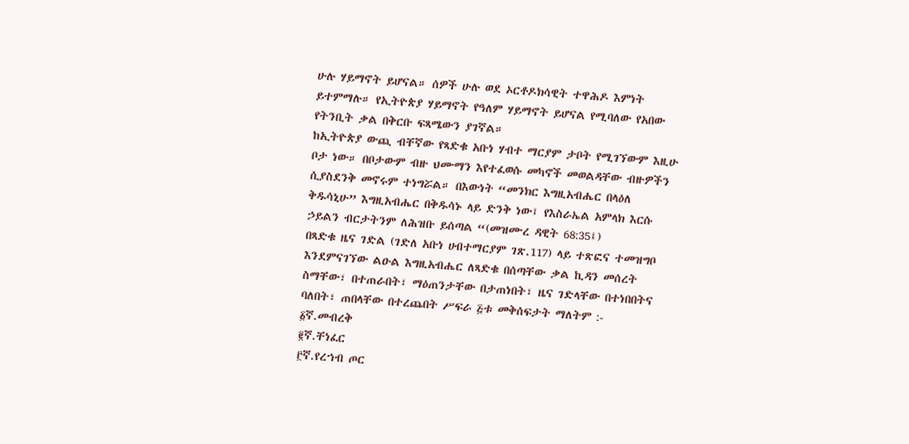ሁሉ ሃይማኖት ይሆናል። ሰዎች ሁሉ ወደ ኦርቶዶክሳዊት ተዋሕዶ እምነት ይተምማሉ። የኢትዮጵያ ሃይማኖት የዓለም ሃይማኖት ይሆናል የሚባለው የአበው የትንቢት ቃል በቅርቡ ፍጻሜውን ያገኛል።
ከኢትዮጵያ ውጪ ብቸኛው የጻድቁ አቡነ ሃብተ ማርያም ታቦት የሚገኘውም እዚሁ ቦታ ነው። በቦታውም ብዙ ህሙማን እየተፈወሱ መካኖች መወልዳቸው ብዙዎችን ሲያስደንቅ መኖሩም ተነግሯል። በእውነት “መንክር እግዚአብሔር በላዕለ ቅዱሳኒሁ” እግዚአብሔር በቅዱሳኑ ላይ ድንቅ ነው፤ የእስራኤል አምላክ እርሱ ኃይልን ብርታትንም ለሕዝቡ ይሰጣል “(መዝሙረ ዳዊት 68:35፤)
በጻድቁ ዜና ገድል (ገድለ አቡነ ሀብተማርያም ገጽ.117) ላይ ተጽፎና ተመዝግቦ እንደምናገኘው ልዑል እግዚአብሔር ለጻድቁ በሰጣቸው ቃል ኪዳን መሰረት ስማቸው፣ በተጠራበት፣ ማዕጠንታቸው በታጠነበት፣ ዜና ገድላቸው በተነበበትና ባለበት፣ ጠበላቸው በተረጨበት ሥፍራ ፭ቱ መቅሰፍታት ማለትም :-
፩ኛ.መብረቅ
፪ኛ.ቸነፈር
፫ኛ.የረኀብ ጦር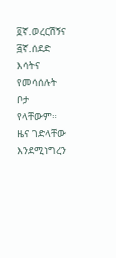፬ኛ.ወረርሽኝና
፭ኛ.ሰደድ እሳትና የመሳሰሉት ቦታ የላቸውም። ዜና ገድላቸው እንደሚነግረን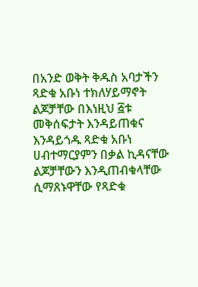በአንድ ወቅት ቅዱስ አባታችን ጻድቁ አቡነ ተክለሃይማኖት ልጆቻቸው በእነዚህ ፭ቱ መቅሰፍታት እንዳይጠቁና እንዳይጎዱ ጻድቁ አቡነ ሀብተማርያምን በቃል ኪዳናቸው ልጆቻቸውን እንዲጠብቁላቸው ሲማጸኑዋቸው የጻድቁ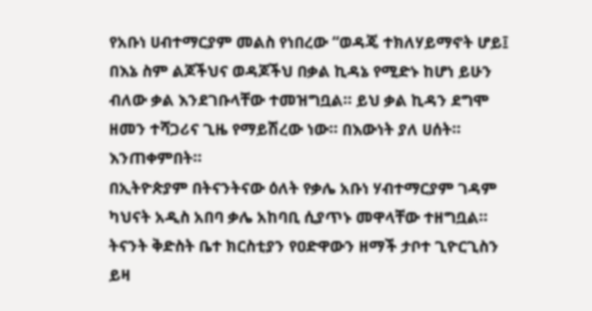የአቡነ ሀብተማርያም መልስ የነበረው “ወዳጄ ተክለሃይማኖት ሆይ፤ በእኔ ስም ልጆችህና ወዳጆችህ በቃል ኪዳኔ የሚድኑ ከሆነ ይሁን ብለው ቃል እንደገቡላቸው ተመዝግቧል። ይህ ቃል ኪዳን ደግሞ ዘመን ተሻጋሪና ጊዜ የማይሽረው ነው። በእውነት ያለ ሀሰት። እንጠቀምበት።
በኢትዮጵያም በትናንትናው ዕለት የቃሌ አቡነ ሃብተማርያም ገዳም ካህናት አዲስ አበባ ቃሌ አከባቢ ሲያጥኑ መዋላቸው ተዘግቧል። ትናንት ቅድስት ቤተ ክርስቲያን የዐድዋውን ዘማች ታቦተ ጊዮርጊስን ይዛ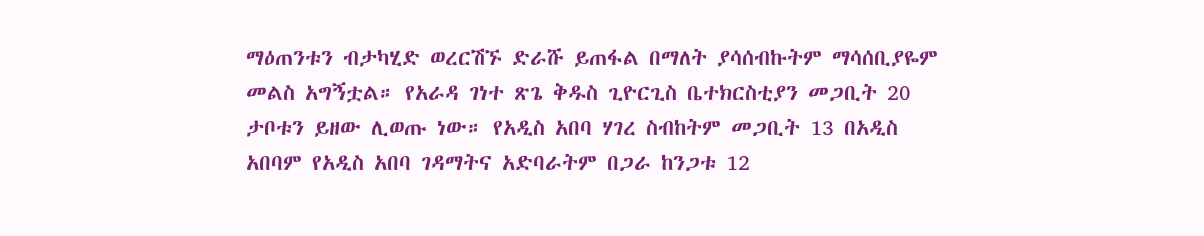ማዕጠንቱን ብታካሂድ ወረርሽኙ ድራሹ ይጠፋል በማለት ያሳሰብኩትም ማሳሰቢያዬም መልስ አግኝቷል። የአራዳ ገነተ ጽጌ ቅዱስ ጊዮርጊስ ቤተክርስቲያን መጋቢት 20 ታቦቱን ይዘው ሊወጡ ነው። የአዲስ አበባ ሃገረ ስብከትም መጋቢት 13 በአዲስ አበባም የአዲስ አበባ ገዳማትና አድባራትም በጋራ ከንጋቱ 12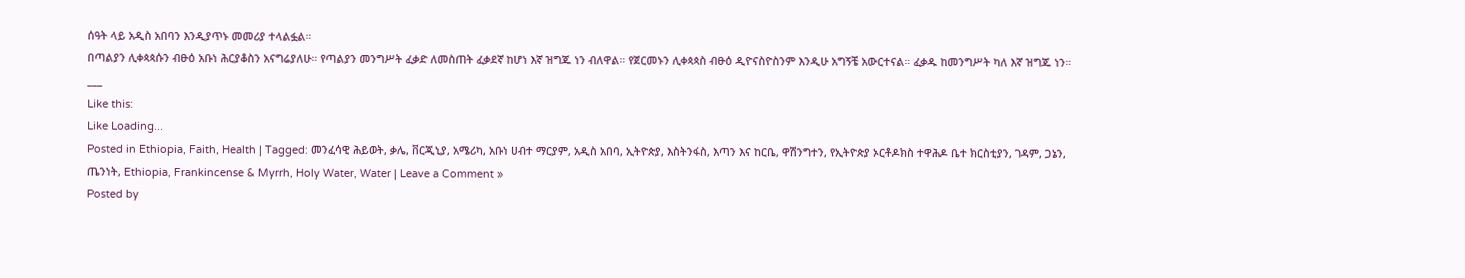ሰዓት ላይ አዲስ አበባን እንዲያጥኑ መመሪያ ተላልፏል።
በጣልያን ሊቀጳጳሱን ብፁዕ አቡነ ሕርያቆስን አናግሬያለሁ። የጣልያን መንግሥት ፈቃድ ለመስጠት ፈቃደኛ ከሆነ እኛ ዝግጁ ነን ብለዋል። የጀርመኑን ሊቀጳጳስ ብፁዕ ዲዮናስዮስንም እንዲሁ አግኝቼ አውርተናል። ፈቃዱ ከመንግሥት ካለ እኛ ዝግጁ ነን።
___
Like this:
Like Loading...
Posted in Ethiopia, Faith, Health | Tagged: መንፈሳዊ ሕይወት, ቃሌ, ቨርጂኒያ, አሜሪካ, አቡነ ሀብተ ማርያም, አዲስ አበባ, ኢትዮጵያ, እስትንፋስ, እጣን እና ከርቤ, ዋሽንግተን, የኢትዮጵያ ኦርቶዶክስ ተዋሕዶ ቤተ ክርስቲያን, ገዳም, ጋኔን, ጤንነት, Ethiopia, Frankincense & Myrrh, Holy Water, Water | Leave a Comment »
Posted by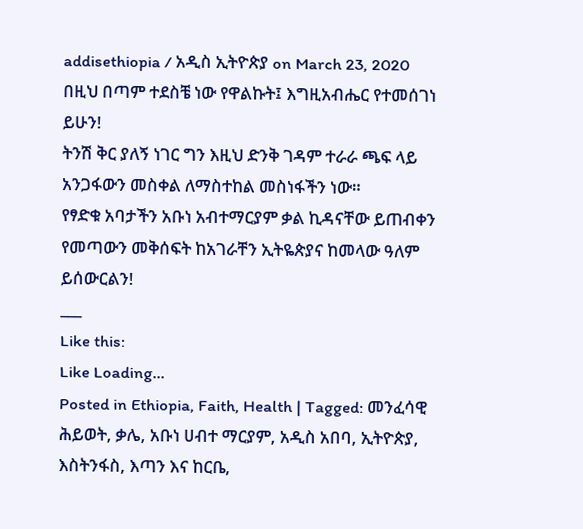addisethiopia / አዲስ ኢትዮጵያ on March 23, 2020
በዚህ በጣም ተደስቼ ነው የዋልኩት፤ እግዚአብሔር የተመሰገነ ይሁን!
ትንሽ ቅር ያለኝ ነገር ግን እዚህ ድንቅ ገዳም ተራራ ጫፍ ላይ አንጋፋውን መስቀል ለማስተከል መስነፋችን ነው።
የፃድቁ አባታችን አቡነ አብተማርያም ቃል ኪዳናቸው ይጠብቀን የመጣውን መቅሰፍት ከአገራቸን ኢትዬጵያና ከመላው ዓለም ይሰውርልን!
___
Like this:
Like Loading...
Posted in Ethiopia, Faith, Health | Tagged: መንፈሳዊ ሕይወት, ቃሌ, አቡነ ሀብተ ማርያም, አዲስ አበባ, ኢትዮጵያ, እስትንፋስ, እጣን እና ከርቤ,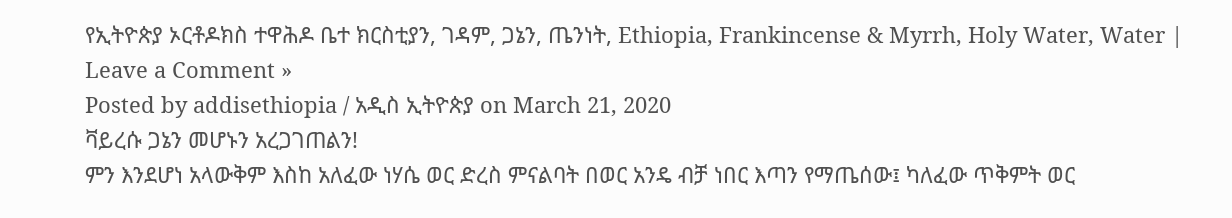የኢትዮጵያ ኦርቶዶክስ ተዋሕዶ ቤተ ክርስቲያን, ገዳም, ጋኔን, ጤንነት, Ethiopia, Frankincense & Myrrh, Holy Water, Water | Leave a Comment »
Posted by addisethiopia / አዲስ ኢትዮጵያ on March 21, 2020
ቫይረሱ ጋኔን መሆኑን አረጋገጠልን!
ምን እንደሆነ አላውቅም እስከ አለፈው ነሃሴ ወር ድረስ ምናልባት በወር አንዴ ብቻ ነበር እጣን የማጤሰው፤ ካለፈው ጥቅምት ወር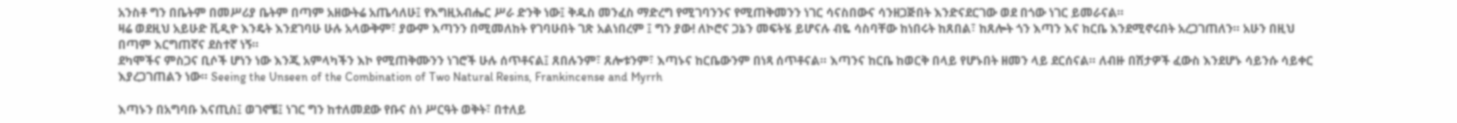አንስቶ ግን በቤትም በመሥሪያ ቤትም በጣም አዘውትሬ አጤሳለሁ፤ የእግዚአብሔር ሥራ ድንቅ ነው፤ ቅዱስ መንፈስ ማድረግ የሚገባንንና የሚጠቅመንን ነገር ሳናስበውና ሳንዘጋጅበት እንድናደርገው ወደ በጎው ነገር ይመራናል።
ዛሬ ወደዚህ አይሁድ ቪዲዮ እንዴት እንደገባሁ ሁሉ አላውቅም፣ ያውም እጣንን በሚመለከት የገባሁበት ገጽ አልነበረም ፤ ግን ያው! ለኮሮና ጋኔን መፍትሄ ይሆናሉ ብዬ ሳስባቸው ከነበሩት ከጸበል፣ ከጸሎት ጎን እጣን እና ከርቤ እንደሚኖሩበት አረጋገጠለን። አሁን በዚህ በጣም እርግጠኛና ደስተኛ ነኝ።
ደካሞችና ምስጋና ቢሶች ሆነን ነው እንጂ አምላካችን እኮ የሚጠቅሙንን ነገሮች ሁሉ ሰጥቶናል፤ ጸበሉንም፣ ጸሎቱንም፣ እጣኑና ከርቤውንም በነጻ ሰጥቶናል። እጣንና ከርቤ ከወርቅ በላይ የሆኑበት ዘመን ላይ ደርሰናል። ለብዙ በሽታዎች ፈውስ እንደሆኑ ሳይንሱ ሳይቀር እያረጋገጠልን ነው። Seeing the Unseen of the Combination of Two Natural Resins, Frankincense and Myrrh

እጣኑን በአግባቡ እናጢስ፤ ወገኖቼ፤ ነገር ግን ከተለመደው የቡና ስነ ሥርዓት ወቅት፣ በተለይ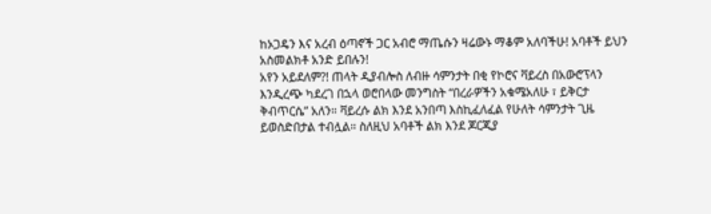ከኦጋዴን እና አረብ ዕጣኖች ጋር አብሮ ማጤሱን ዛሬውኑ ማቆም አለባችሁ! አባቶች ይህን አስመልክቶ አንድ ይበሉን!
አየን አይደለም?! ጠላት ዲያብሎስ ለብዙ ሳምንታት በቂ የኮሮና ቫይረስ በአውሮፕላን እንዲረጭ ካደረገ በኋላ ወሮበላው መንግስት “በረራዎችን አቁሜአለሁ ፣ ይቅርታ ቅብጥርሴ” አለን። ቫይረሱ ልክ እንደ አንበጣ እስኪፈለፈል የሁለት ሳምንታት ጊዜ ይወስድበታል ተብሏል። ስለዚህ አባቶች ልክ እንደ ጆርጂያ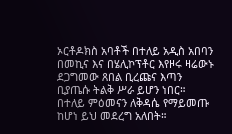ኦርቶዶክስ አባቶች በተለይ አዲስ አበባን በመኪና እና በሄሊኮፕቶር እየዞሩ ዛሬውኑ ደጋግመው ጸበል ቢረጩና እጣን ቢያጤሱ ትልቅ ሥራ ይሆን ነበር። በተለይ ምዕመናን ለቅዳሴ የማይመጡ ከሆነ ይህ መደረግ አለበት።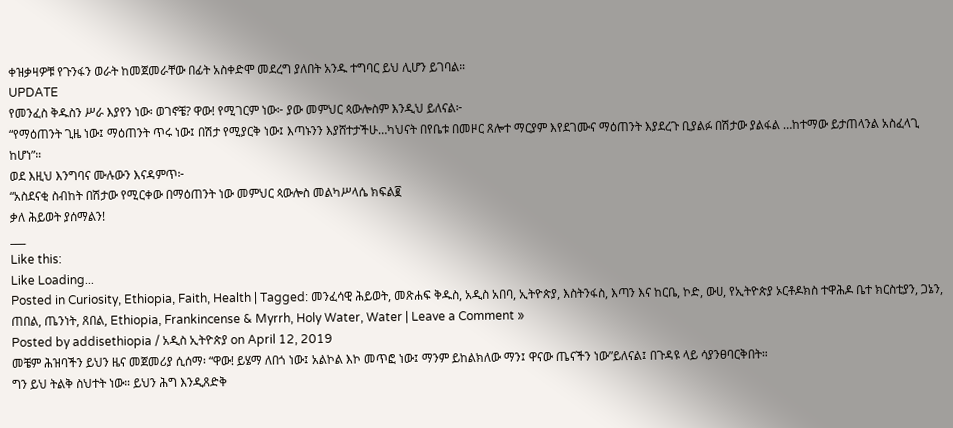ቀዝቃዛዎቹ የጉንፋን ወራት ከመጀመራቸው በፊት አስቀድሞ መደረግ ያለበት አንዱ ተግባር ይህ ሊሆን ይገባል።
UPDATE
የመንፈስ ቅዱስን ሥራ እያየን ነው፡ ወገኖቼ? ዋው! የሚገርም ነው፦ ያው መምህር ጳውሎስም እንዲህ ይለናል፦
“የማዕጠንት ጊዜ ነው፤ ማዕጠንት ጥሩ ነው፤ በሽታ የሚያርቅ ነው፤ እጣኑንን እያሸተታችሁ…ካህናት በየቤቱ በመዞር ጸሎተ ማርያም እየደገሙና ማዕጠንት እያደረጉ ቢያልፉ በሽታው ያልፋል …ከተማው ይታጠላንል አስፈላጊ ከሆነ”።
ወደ እዚህ እንግባና ሙሉውን እናዳምጥ፦
“አስደናቂ ስብከት በሽታው የሚርቀው በማዕጠንት ነው መምህር ጳውሎስ መልካሥላሴ ክፍል፪
ቃለ ሕይወት ያሰማልን!
___
Like this:
Like Loading...
Posted in Curiosity, Ethiopia, Faith, Health | Tagged: መንፈሳዊ ሕይወት, መጽሐፍ ቅዱስ, አዲስ አበባ, ኢትዮጵያ, እስትንፋስ, እጣን እና ከርቤ, ኮድ, ውሀ, የኢትዮጵያ ኦርቶዶክስ ተዋሕዶ ቤተ ክርስቲያን, ጋኔን, ጠበል, ጤንነት, ጸበል, Ethiopia, Frankincense & Myrrh, Holy Water, Water | Leave a Comment »
Posted by addisethiopia / አዲስ ኢትዮጵያ on April 12, 2019
መቼም ሕዝባችን ይህን ዜና መጀመሪያ ሲሰማ፡ “ዋው! ይሄማ ለበጎ ነው፤ አልኮል እኮ መጥፎ ነው፤ ማንም ይከልክለው ማን፤ ዋናው ጤናችን ነው”ይለናል፤ በጉዳዩ ላይ ሳያንፀባርቅበት።
ግን ይህ ትልቅ ስህተት ነው። ይህን ሕግ እንዲጸድቅ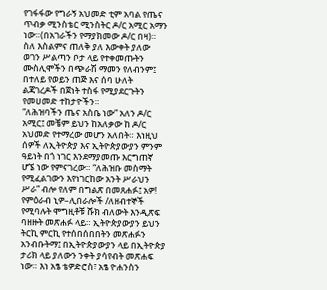የገፋፋው የግራኝ አህመድ ቲም አባል የጤና ጥብቃ ሚንስቴር ሚንስትር ዶ/ር አሚር አማን ነው።(በአገራችን የማያክመው ዶ/ር በዛ)።
ስለ እስልምና ጠለቅ ያለ እውቀት ያለው ወገን ሥልጣን ቦታ ላይ የተቀመጡትን ሙስሊሞችን በጭራሽ ማመን የለብንም፤ በተለይ የወይን ጠጅ እና ሰባ ሁለት ልጃገረዶች በጀነት ተስፋ የሚያደርጉትን የመሀመድ ተከታዮችን።
“ለሕዝባችን ጤና አስቤ ነው” አለን ዶ/ር አሚር፤ መቼም ይህን ከአለቃው ከ ዶ/ር አህመድ የተማረው መሆን አለበት። እነዚህ ሰዎች ለኢትዮጵያ እና ኢትዮጵያውያን ምንም ዓይነት በጎ ነገር እንደማያመጡ እርግጠኛ ሆኜ ነው የምናገረው። “ለሕዝቡ መስማት የሚፈልገውን እየነገርከው አንት ሥራህን ሥራ” ብሎ የለም በግልጽ በመጸሐፉ፤ አዎ! የምዕራብ ኒዎ–ሊበራሎች /ለዘብተኞች የሚባሉት ሞግዚቶቹ ሹክ ብለውት እንዲጽፍ ባዘዙት መጽሐፉ ላይ። ኢትዮጵያውያን ይህን ትርኪ ምርኪ የተሰበሰበበትን መጽሐፉን አንብቡትማ፤ በኢትዮጵያውያን ላይ በኢትዮጵያ ታሪክ ላይ ያለውን ንቀት ያሳየብት መጽሐፍ ነው። እነ አፄ ቴዎድሮስ፣ አፄ ዮሐንስን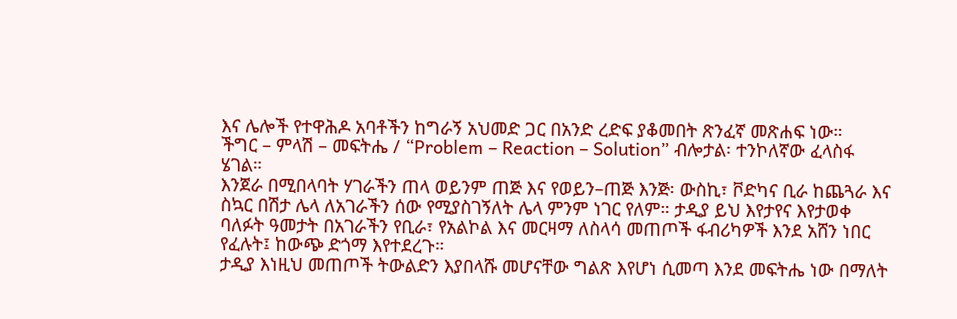እና ሌሎች የተዋሕዶ አባቶችን ከግራኝ አህመድ ጋር በአንድ ረድፍ ያቆመበት ጽንፈኛ መጽሐፍ ነው።
ችግር – ምላሽ – መፍትሔ / “Problem – Reaction – Solution” ብሎታል፡ ተንኮለኛው ፈላስፋ ሄገል።
እንጀራ በሚበላባት ሃገራችን ጠላ ወይንም ጠጅ እና የወይን–ጠጅ እንጅ፡ ውስኪ፣ ቮድካና ቢራ ከጨጓራ እና ስኳር በሽታ ሌላ ለአገራችን ሰው የሚያስገኝለት ሌላ ምንም ነገር የለም። ታዲያ ይህ እየታየና እየታወቀ ባለፉት ዓመታት በአገራችን የቢራ፣ የአልኮል እና መርዛማ ለስላሳ መጠጦች ፋብሪካዎች እንደ አሸን ነበር የፈሉት፤ ከውጭ ድጎማ እየተደረጉ።
ታዲያ እነዚህ መጠጦች ትውልድን እያበላሹ መሆናቸው ግልጽ እየሆነ ሲመጣ እንደ መፍትሔ ነው በማለት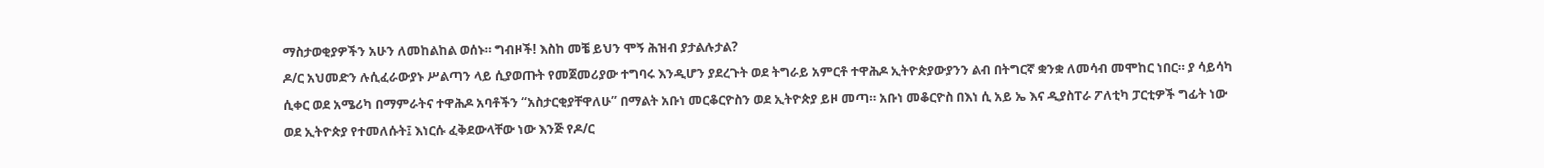ማስታወቂያዎችን አሁን ለመከልከል ወሰኑ። ግብዞች! እስከ መቼ ይህን ሞኝ ሕዝብ ያታልሉታል?
ዶ/ር አህመድን ሉሲፈራውያኑ ሥልጣን ላይ ሲያወጡት የመጀመሪያው ተግባሩ እንዲሆን ያደረጉት ወደ ትግራይ አምርቶ ተዋሕዶ ኢትዮጵያውያንን ልብ በትግርኛ ቋንቋ ለመሳብ መሞከር ነበር። ያ ሳይሳካ ሲቀር ወደ አሜሪካ በማምራትና ተዋሕዶ አባቶችን “አስታርቂያቸዋለሁ” በማልት አቡነ መርቆርዮስን ወደ ኢትዮጵያ ይዞ መጣ። አቡነ መቆርዮስ በእነ ሲ አይ ኤ እና ዲያስፐራ ፖለቲካ ፓርቲዎች ግፊት ነው ወደ ኢትዮጵያ የተመለሱት፤ እነርሱ ፈቅደውላቸው ነው እንጅ የዶ/ር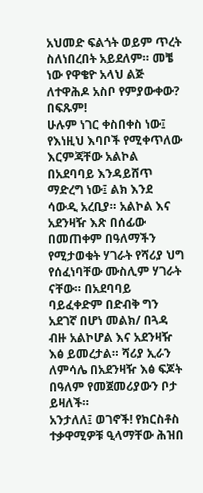አህመድ ፍልጎት ወይም ጥረት ስለነበረበት አይደለም። መቼ ነው የዋቄዮ አላህ ልጅ ለተዋሕዶ አስቦ የምያውቀው? በፍጹም!
ሁሉም ነገር ቀስበቀስ ነው፤ የእነዚህ እባቦች የሚቀጥለው እርምጃቸው አልኮል በአደባባይ እንዳይሸጥ ማድረግ ነው፤ ልክ እንደ ሳውዲ አረቢያ። አልኮል እና አደንዛዥ እጽ በሰፊው በመጠቀም በዓለማችን የሚታወቁት ሃገራት የሻሪያ ህግ የሰፈነባቸው ሙስሊም ሃገራት ናቸው። በአደባባይ ባይፈቀድም በድብቅ ግን አደገኛ በሆነ መልክ/ በጓዳ ብዙ አልኮሆል እና አደንዛዥ እፅ ይመረታል። ሻሪያ ኢራን ለምሳሌ በአደንዛዥ እፅ ፍጆት በዓለም የመጀመሪያውን ቦታ ይዛለች።
አንታለለ፤ ወገኖች! የክርስቶስ ተቃዋሚዎቹ ዒላማቸው ሕዝበ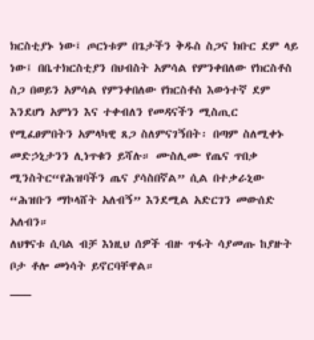ክርስቲያኑ ነው፤ ጦርነቱም በጌታችን ቅዱስ ስጋና ክቡር ደም ላይ ነው፤ በቤተክርስቲያን በህብስት አምሳል የምንቀበለው የክርስቶስ ስጋ በወይን አምሳል የምንቀበለው የክርስቶስ እውነተኛ ደም እንደሆነ አምነን እና ተቀብለን የመዳናችን ሚስጢር የሚፈፀምበትን አምላካዊ ጸጋ ስለምናገኝበት፡ በጣም ስለሚቀኑ መድኃኒታንን ሊነጥቁን ይሻሉ። ሙስሊሙ የጤና ጥበቃ ሚንስትር“የሕዝባችን ጤና ያሳስበኛል” ሲል በተቃራኒው “ሕዝቡን ማኮላሸት አለብኝ” እንደሚል አድርገን መውሰድ አለብን።
ለህፃናቱ ሲባል ብቻ እነዚህ ሰዎች ብዙ ጥፋት ሳያመጡ ከያዙት ቦታ ቶሎ መነሳት ይኖርባቸዋል።
___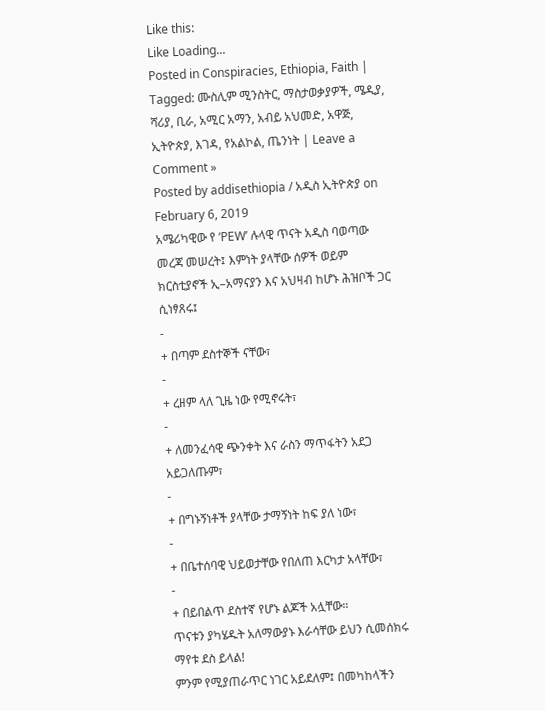Like this:
Like Loading...
Posted in Conspiracies, Ethiopia, Faith | Tagged: ሙስሊም ሚንስትር, ማስታወቃያዎች, ሜዲያ, ሻሪያ, ቢራ, አሚር አማን, አብይ አህመድ, አዋጅ, ኢትዮጵያ, እገዳ, የአልኮል, ጤንነት | Leave a Comment »
Posted by addisethiopia / አዲስ ኢትዮጵያ on February 6, 2019
አሜሪካዊው የ ‘PEW’ ሉላዊ ጥናት አዲስ ባወጣው መረጃ መሠረት፤ እምነት ያላቸው ሰዎች ወይም ክርስቲያኖች ኢ–አማናያን እና አህዛብ ከሆኑ ሕዝቦች ጋር ሲነፃጸሩ፤
-
+ በጣም ደስተኞች ናቸው፣
-
+ ረዘም ላለ ጊዜ ነው የሚኖሩት፣
-
+ ለመንፈሳዊ ጭንቀት እና ራስን ማጥፋትን አደጋ አይጋለጡም፣
-
+ በግኑኝነቶች ያላቸው ታማኝነት ከፍ ያለ ነው፣
-
+ በቤተሰባዊ ህይወታቸው የበለጠ እርካታ አላቸው፣
-
+ በይበልጥ ደስተኛ የሆኑ ልጆች አሏቸው።
ጥናቱን ያካሄዱት አለማውያኑ እራሳቸው ይህን ሲመሰክሩ ማየቱ ደስ ይላል!
ምንም የሚያጠራጥር ነገር አይደለም፤ በመካከላችን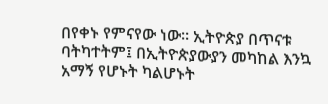በየቀኑ የምናየው ነው። ኢትዮጵያ በጥናቱ ባትካተትም፤ በኢትዮጵያውያን መካከል እንኳ አማኝ የሆኑት ካልሆኑት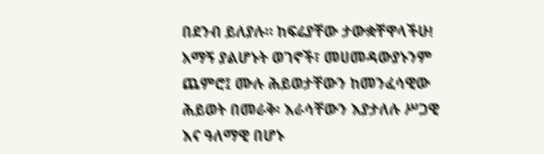በደንብ ይለያሉ። ከፍሬያቸው ታውቋቸዋላችሁ!
አማኝ ያልሆኑት ወገኖች፣ መሀመዳውያኑንም ጨምሮ፤ ሙሉ ሕይወታቸውን ከመንፈሳዊው ሕይወት በመራቅ፡ እራሳቸውን እያታለሉ ሥጋዊ እና ዓለማዊ በሆኑ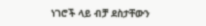ነገሮች ላይ ብቻ ደስታቸውን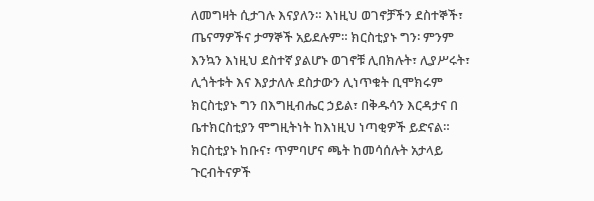ለመግዛት ሲታገሉ እናያለን። እነዚህ ወገኖቻችን ደስተኞች፣ ጤናማዎችና ታማኞች አይደሉም። ክርስቲያኑ ግን፡ ምንም እንኳን እነዚህ ደስተኛ ያልሆኑ ወገኖቹ ሊበክሉት፣ ሊያሥሩት፣ ሊጎትቱት እና እያታለሉ ደስታውን ሊነጥቁት ቢሞክሩም ክርስቲያኑ ግን በእግዚብሔር ኃይል፣ በቅዱሳን እርዳታና በ ቤተክርስቲያን ሞግዚትነት ከእነዚህ ነጣቂዎች ይድናል። ክርስቲያኑ ከቡና፣ ጥምባሆና ጫት ከመሳሰሉት አታላይ ጉርብትናዎች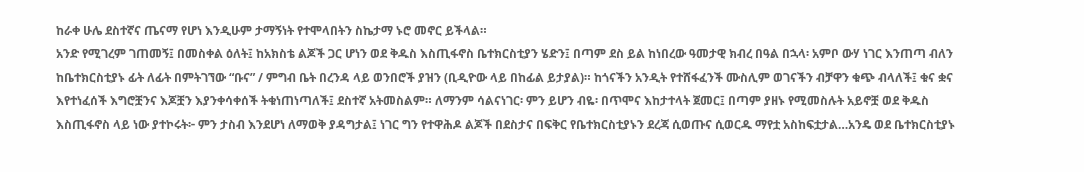ከራቀ ሁሌ ደስተኛና ጤናማ የሆነ እንዲሁም ታማኝነት የተሞላበትን ስኬታማ ኑሮ መኖር ይችላል።
አንድ የሚገረም ገጠመኝ፤ በመስቀል ዕለት፤ ከአክስቴ ልጆች ጋር ሆነን ወደ ቅዱስ እስጢፋኖስ ቤተክርስቲያን ሄድን፤ በጣም ደስ ይል ከነበረው ዓመታዊ ክብረ በዓል በኋላ፡ አምቦ ውሃ ነገር እንጠጣ ብለን ከቤተክርስቲያኑ ፊት ለፊት በምትገኘው “ቡና” / ምግብ ቤት በረንዳ ላይ ወንበሮች ያዝን (ቢዲዮው ላይ በከፊል ይታያል)። ከጎናችን አንዲት የተሸፋፈንች ሙስሊም ወገናችን ብቻዋን ቁጭ ብላለች፤ ቁና ቋና እየተነፈሰች እግሮቿንና እጆቿን እያንቀሳቀሰች ትቁነጠነጣለች፤ ደስተኛ አትመስልም። ለማንም ሳልናነገር፡ ምን ይሆን ብዬ፡ በጥሞና እከታተላት ጀመር፤ በጣም ያዘኑ የሚመስሉት አይኖቿ ወደ ቅዱስ እስጢፋኖስ ላይ ነው ያተኮሩት፦ ምን ታስብ እንደሆነ ለማወቅ ያዳግታል፤ ነገር ግን የተዋሕዶ ልጆች በደስታና በፍቅር የቤተክርስቲያኑን ደረጃ ሲወጡና ሲወርዱ ማየቷ አስከፍቷታል…አንዴ ወደ ቤተክርስቲያኑ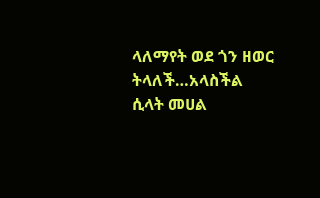ላለማየት ወደ ጎን ዘወር ትላለች…አላስችል ሲላት መሀል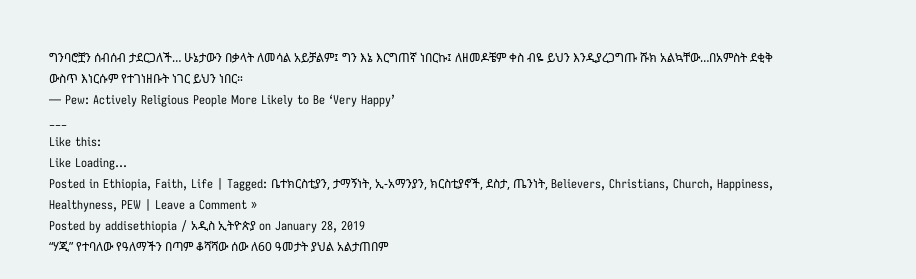ግንባሮቿን ሰብሰብ ታደርጋለች… ሁኔታውን በቃላት ለመሳል አይቻልም፤ ግን እኔ እርግጠኛ ነበርኩ፤ ለዘመዶቼም ቀስ ብዬ ይህን እንዲያረጋግጡ ሹክ አልኳቸው…በአምስት ደቂቅ ውስጥ እነርሱም የተገነዘቡት ነገር ይህን ነበር።
— Pew: Actively Religious People More Likely to Be ‘Very Happy’
___
Like this:
Like Loading...
Posted in Ethiopia, Faith, Life | Tagged: ቤተክርስቲያን, ታማኝነት, ኢ-አማንያን, ክርስቲያኖች, ደስታ, ጤንነት, Believers, Christians, Church, Happiness, Healthyness, PEW | Leave a Comment »
Posted by addisethiopia / አዲስ ኢትዮጵያ on January 28, 2019
“ሃጂ” የተባለው የዓለማችን በጣም ቆሻሻው ሰው ለ60 ዓመታት ያህል አልታጠበም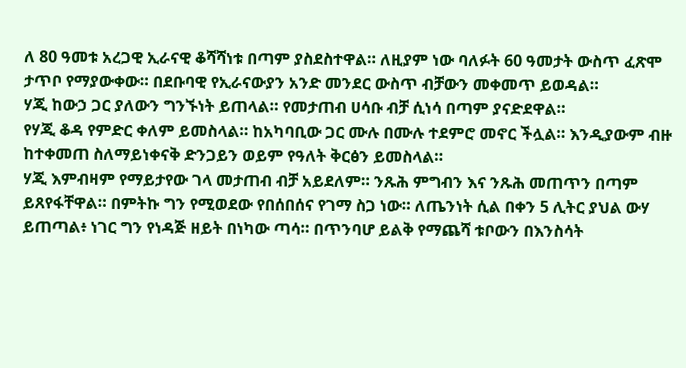ለ 80 ዓመቱ አረጋዊ ኢራናዊ ቆሻሻነቱ በጣም ያስደስተዋል። ለዚያም ነው ባለፉት 60 ዓመታት ውስጥ ፈጽሞ ታጥቦ የማያውቀው። በደቡባዊ የኢራናውያን አንድ መንደር ውስጥ ብቻውን መቀመጥ ይወዳል።
ሃጂ ከውኃ ጋር ያለውን ግንኙነት ይጠላል። የመታጠብ ሀሳቡ ብቻ ሲነሳ በጣም ያናድደዋል።
የሃጂ ቆዳ የምድር ቀለም ይመስላል። ከአካባቢው ጋር ሙሉ በሙሉ ተደምሮ መኖር ችሏል። እንዲያውም ብዙ ከተቀመጠ ስለማይነቀናቅ ድንጋይን ወይም የዓለት ቅርፅን ይመስላል።
ሃጂ እምብዛም የማይታየው ገላ መታጠብ ብቻ አይደለም። ንጹሕ ምግብን እና ንጹሕ መጠጥን በጣም ይጸየፋቸዋል። በምትኩ ግን የሚወደው የበሰበሰና የገማ ስጋ ነው። ለጤንነት ሲል በቀን 5 ሊትር ያህል ውሃ ይጠጣል፥ ነገር ግን የነዳጅ ዘይት በነካው ጣሳ። በጥንባሆ ይልቅ የማጨሻ ቱቦውን በእንስሳት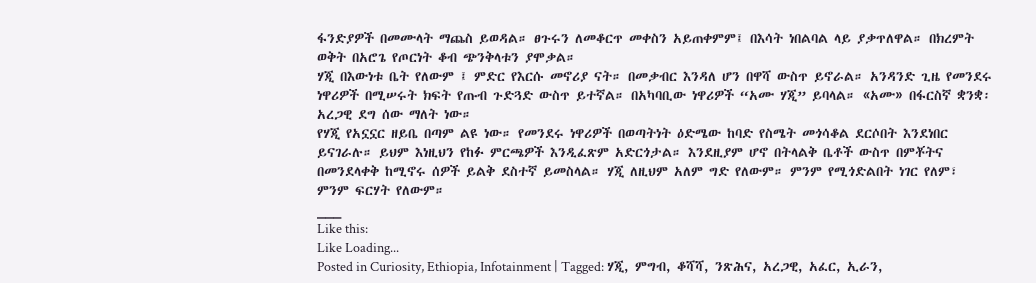ፋንድያዎች በመሙላት ማጨስ ይወዳል። ፀጉሩን ለመቆርጥ መቀስን አይጠቀምም፤ በእሳት ነበልባል ላይ ያቃጥለዋል። በክረምት ወቅት በአሮጌ የጦርነት ቆብ ጭንቅላቱን ያሞቃል።
ሃጂ በእውነቱ ቤት የለውም ፤ ምድር የእርሱ መኖሪያ ናት። በመቃብር እንዳለ ሆን በዋሻ ውስጥ ይኖራል። አንዳንድ ጊዜ የመንደሩ ነዋሪዎች በሚሠሩት ክፍት የጡብ ጉድጓድ ውስጥ ይተኛል። በአካባቢው ነዋሪዎች “አሙ ሃጂ” ይባላል። «አሙ» በፋርስኛ ቋንቋ፡ አረጋዊ ደግ ሰው ማለት ነው።
የሃጂ የአኗኗር ዘይቤ በጣም ልዩ ነው። የመንደሩ ነዋሪዎች በወጣትነት ዕድሜው ከባድ የስሜት መጎሳቆል ደርሶበት እንደነበር ይናገራሉ። ይህም እነዚህን የከፉ ምርጫዎች እንዲፈጽም አድርጎታል። እንደዚያም ሆኖ በትላልቅ ቤቶች ውስጥ በምቾትና በመንደላቀቅ ከሚኖሩ ሰዎች ይልቅ ደስተኛ ይመስላል። ሃጂ ለዚህም አለም ግድ የለውም። ምንም የሚጎድልበት ነገር የለም፣ ምንም ፍርሃት የለውም።
___
Like this:
Like Loading...
Posted in Curiosity, Ethiopia, Infotainment | Tagged: ሃጂ, ምግብ, ቆሻሻ, ንጽሕና, አረጋዊ, አፈር, ኢራን,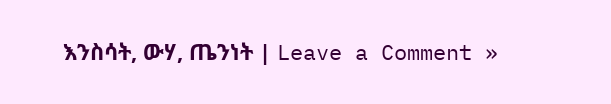እንስሳት, ውሃ, ጤንነት | Leave a Comment »